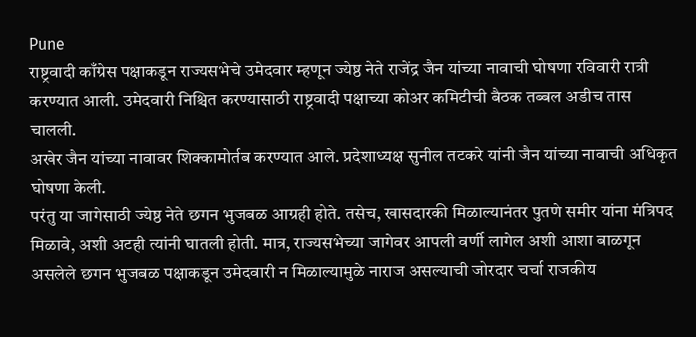Pune
राष्ट्रवादी काँग्रेस पक्षाकडून राज्यसभेचे उमेदवार म्हणून ज्येष्ठ नेते राजेंद्र जैन यांच्या नावाची घोषणा रविवारी रात्री करण्यात आली. उमेदवारी निश्चित करण्यासाठी राष्ट्रवादी पक्षाच्या कोअर कमिटीची बैठक तब्बल अडीच तास चालली.
अखेर जैन यांच्या नावावर शिक्कामोर्तब करण्यात आले. प्रदेशाध्यक्ष सुनील तटकरे यांनी जैन यांच्या नावाची अधिकृत घोषणा केली.
परंतु या जागेसाठी ज्येष्ठ नेते छगन भुजबळ आग्रही होते. तसेच, खासदारकी मिळाल्यानंतर पुतणे समीर यांना मंत्रिपद मिळावे, अशी अटही त्यांनी घातली होती. मात्र, राज्यसभेच्या जागेवर आपली वर्णी लागेल अशी आशा बाळगून असलेले छगन भुजबळ पक्षाकडून उमेदवारी न मिळाल्यामुळे नाराज असल्याची जोरदार चर्चा राजकीय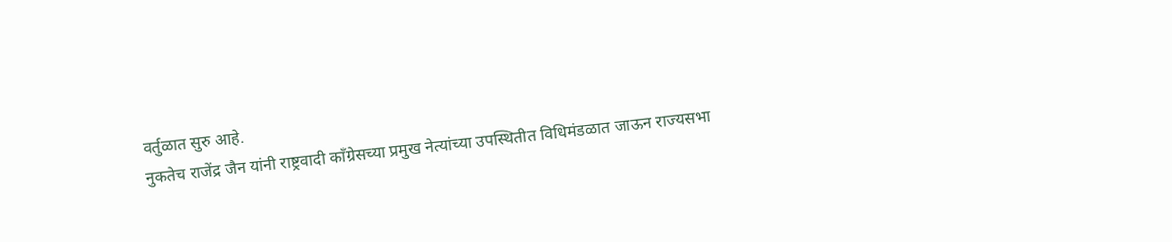वर्तुळात सुरु आहे.
नुकतेच राजेंद्र जैन यांनी राष्ट्रवादी काँग्रेसच्या प्रमुख नेत्यांच्या उपस्थितीत विधिमंडळात जाऊन राज्यसभा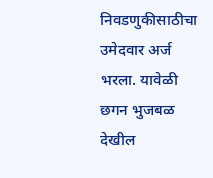निवडणुकीसाठीचा उमेदवार अर्ज भरला. यावेळी छगन भुजबळ देखील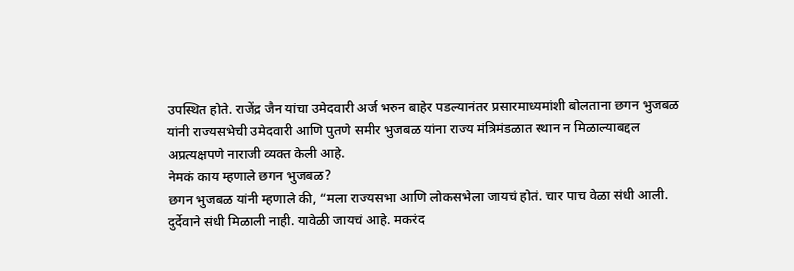उपस्थित होते. राजेंद्र जैन यांचा उमेदवारी अर्ज भरुन बाहेर पडल्यानंतर प्रसारमाध्यमांशी बोलताना छगन भुजबळ यांनी राज्यसभेची उमेदवारी आणि पुतणे समीर भुजबळ यांना राज्य मंत्रिमंडळात स्थान न मिळाल्याबद्दल अप्रत्यक्षपणे नाराजी व्यक्त केली आहे.
नेमकं काय म्हणाले छगन भुजबळ?
छगन भुजबळ यांनी म्हणाले की, “मला राज्यसभा आणि लोकसभेला जायचं होतं. चार पाच वेळा संधी आली. दुर्देवाने संधी मिळाली नाही. यावेळी जायचं आहे. मकरंद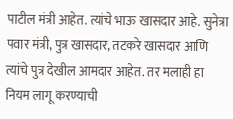पाटील मंत्री आहेत. त्यांचे भाऊ खासदार आहे. सुनेत्रा पवार मंत्री, पुत्र खासदार, तटकरे खासदार आणि त्यांचे पुत्र देखील आमदार आहेत. तर मलाही हा नियम लागू करण्याची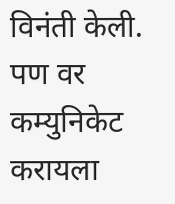विनंती केली.
पण वर कम्युनिकेट करायला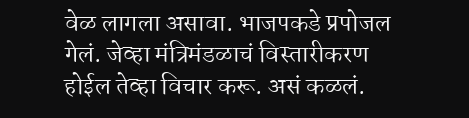वेळ लागला असावा. भाजपकडे प्रपोजल गेलं. जेव्हा मंत्रिमंडळाचं विस्तारीकरण होईल तेव्हा विचार करू. असं कळलं.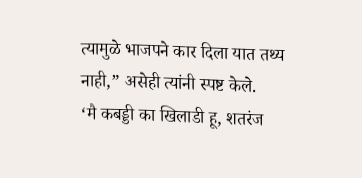त्यामुळे भाजपने कार दिला यात तथ्य नाही,” असेही त्यांनी स्पष्ट केले.
‘मै कबड्डी का खिलाडी हू, शतरंज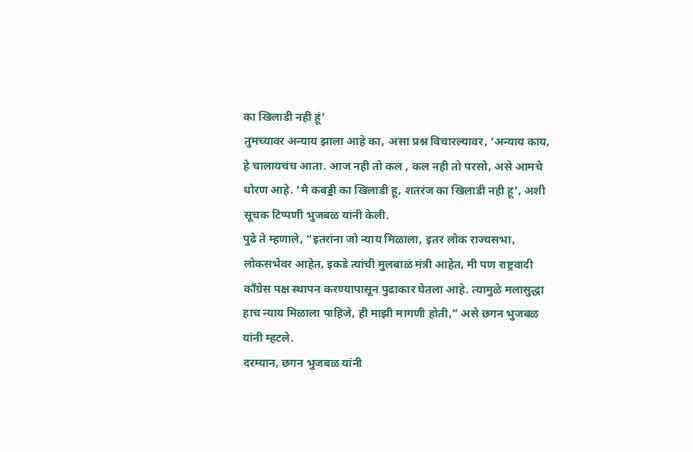का खिलाडी नही हूं’
तुमच्यावर अन्याय झाला आहे का, असा प्रश्न विचारल्यावर, ‘अन्याय काय, हे चालायचंच आता. आज नही तो कल , कल नही तो परसो, असे आमचे धोरण आहे. ‘मै कबड्डी का खिलाडी हू, शतरंज का खिलाडी नही हू’, अशी सूचक टिप्पणी भुजबळ यांनी केली.
पुढे ते म्हणाले, “इतरांना जो न्याय मिळाला, इतर लोक राज्यसभा, लोकसभेवर आहेत, इकडे त्यांची मुलबाळं मंत्री आहेत, मी पण राष्ट्रवादी काँग्रेस पक्ष स्थापन करण्यापासून पुढाकार घेतला आहे. त्यामुळे मलासुद्धा हाच न्याय मिळाला पाहिजे, ही माझी मागणी होती,” असे छगन भुजबळ यांनी म्हटले.
दरम्यान, छगन भुजबळ यांनी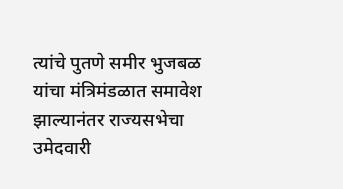त्यांचे पुतणे समीर भुजबळ यांचा मंत्रिमंडळात समावेश झाल्यानंतर राज्यसभेचा उमेदवारी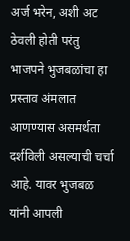अर्ज भरेन, अशी अट ठेवली होती परंतु भाजपने भुजबळांचा हा प्रस्ताव अंमलात आणण्यास असमर्थता दर्शविली असल्याची चर्चा आहे. यावर भुजबळ यांनी आपली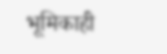भूमिकाही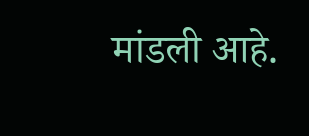मांडली आहे.